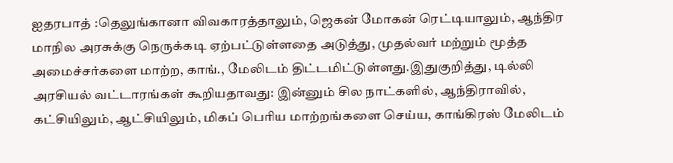ஐதரபாத் :தெலுங்கானா விவகாரத்தாலும், ஜெகன் மோகன் ரெட்டியாலும், ஆந்திர மாநில அரசுக்கு நெருக்கடி ஏற்பட்டுள்ளதை அடுத்து, முதல்வர் மற்றும் மூத்த அமைச்சர்களை மாற்ற, காங்., மேலிடம் திட்டமிட்டுள்ளது.இதுகுறித்து, டில்லி அரசியல் வட்டாரங்கள் கூறியதாவது: இன்னும் சில நாட்களில், ஆந்திராவில், கட்சியிலும், ஆட்சியிலும், மிகப் பெரிய மாற்றங்களை செய்ய, காங்கிரஸ் மேலிடம்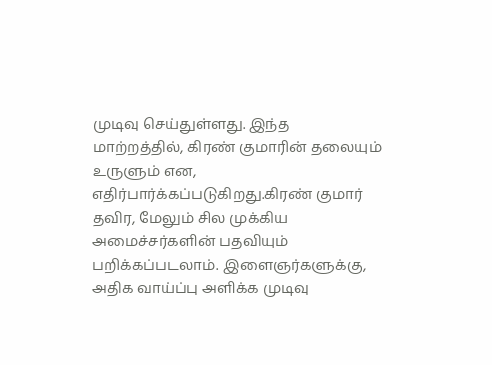முடிவு செய்துள்ளது. இந்த மாற்றத்தில், கிரண் குமாரின் தலையும் உருளும் என, எதிர்பார்க்கப்படுகிறது.கிரண் குமார் தவிர, மேலும் சில முக்கிய அமைச்சர்களின் பதவியும் பறிக்கப்படலாம். இளைஞர்களுக்கு, அதிக வாய்ப்பு அளிக்க முடிவு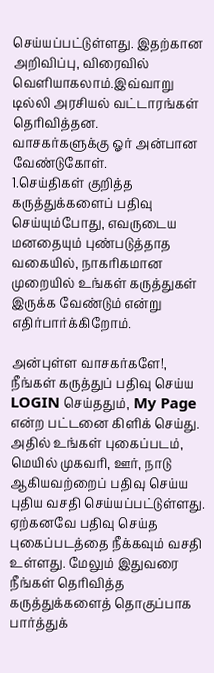செய்யப்பட்டுள்ளது. இதற்கான அறிவிப்பு, விரைவில் வெளியாகலாம்.இவ்வாறு டில்லி அரசியல் வட்டாரங்கள் தெரிவித்தன.
வாசகர்களுக்கு ஓர் அன்பான வேண்டுகோள்.
1.செய்திகள் குறித்த கருத்துக்களைப் பதிவு செய்யும்போது, எவருடைய மனதையும் புண்படுத்தாத வகையில், நாகரிகமான முறையில் உங்கள் கருத்துகள் இருக்க வேண்டும் என்று எதிர்பார்க்கிறோம்.

அன்புள்ள வாசகர்களே!,
நீங்கள் கருத்துப் பதிவு செய்ய LOGIN செய்ததும், My Page என்ற பட்டனை கிளிக் செய்து. அதில் உங்கள் புகைப்படம், மெயில் முகவரி, ஊர், நாடு ஆகியவற்றைப் பதிவு செய்ய புதிய வசதி செய்யப்பட்டுள்ளது. ஏற்கனவே பதிவு செய்த புகைப்படத்தை நீக்கவும் வசதி உள்ளது. மேலும் இதுவரை நீங்கள் தெரிவித்த கருத்துக்களைத் தொகுப்பாக பார்த்துக்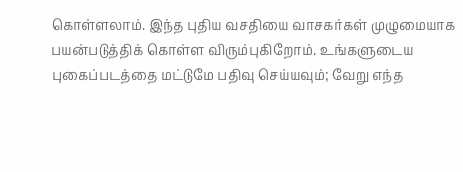கொள்ளலாம். இந்த புதிய வசதியை வாசகர்கள் முழுமையாக பயன்படுத்திக் கொள்ள விரும்புகிறோம். உங்களுடைய புகைப்படத்தை மட்டுமே பதிவு செய்யவும்; வேறு எந்த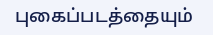புகைப்படத்தையும்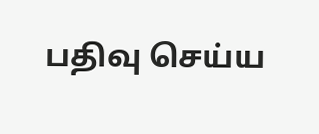பதிவு செய்ய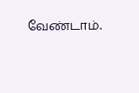வேண்டாம்.